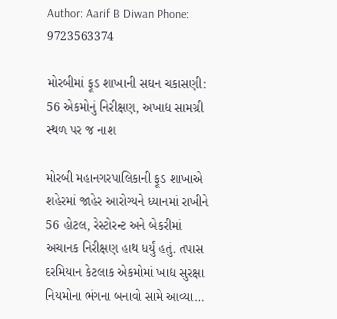Author: Aarif B Diwan Phone: 9723563374

મોરબીમાં ફૂડ શાખાની સઘન ચકાસણી: 56 એકમોનું નિરીક્ષણ, અખાદ્ય સામગ્રી સ્થળ પર જ નાશ

મોરબી મહાનગરપાલિકાની ફૂડ શાખાએ શહેરમાં જાહેર આરોગ્યને ધ્યાનમાં રાખીને 56 હોટલ, રેસ્ટોરન્ટ અને બેકરીમાં અચાનક નિરીક્ષણ હાથ ધર્યું હતું. તપાસ દરમિયાન કેટલાક એકમોમાં ખાદ્ય સુરક્ષા નિયમોના ભંગના બનાવો સામે આવ્યા…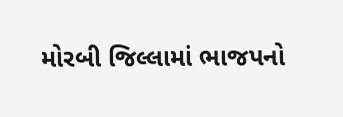મોરબી જિલ્લામાં ભાજપનો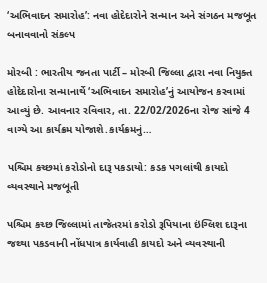‘અભિવાદન સમારોહ’: નવા હોદેદારોને સન્માન અને સંગઠન મજબૂત બનાવવાનો સંકલ્પ

મોરબી : ભારતીય જનતા પાર્ટી – મોરબી જિલ્લા દ્વારા નવા નિયુક્ત હોદેદારોના સન્માનાર્થે ‘અભિવાદન સમારોહ’નું આયોજન કરવામાં આવ્યું છે. આવનાર રવિવાર, તા. 22/02/2026ના રોજ સાંજે 4 વાગ્યે આ કાર્યક્રમ યોજાશે.કાર્યક્રમનું…

પશ્ચિમ કચ્છમાં કરોડોનો દારૂ પકડાયો: કડક પગલાંથી કાયદો વ્યવસ્થાને મજબૂતી

પશ્ચિમ કચ્છ જિલ્લામાં તાજેતરમાં કરોડો રૂપિયાના ઇંગ્લિશ દારૂના જથ્થા પકડવાની નોંધપાત્ર કાર્યવાહી કાયદો અને વ્યવસ્થાની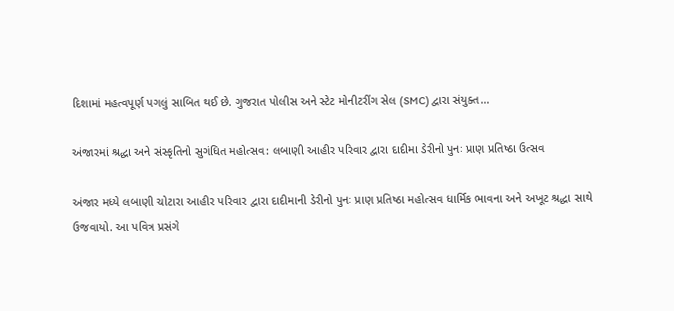દિશામાં મહત્વપૂર્ણ પગલું સાબિત થઈ છે. ગુજરાત પોલીસ અને સ્ટેટ મોનીટરીંગ સેલ (SMC) દ્વારા સંયુક્ત…

અંજારમાં શ્રદ્ધા અને સંસ્કૃતિનો સુગંધિત મહોત્સવ: લબાણી આહીર પરિવાર દ્વારા દાદીમા ડેરીનો પુનઃ પ્રાણ પ્રતિષ્ઠા ઉત્સવ

અંજાર મધ્યે લબાણી ચોટારા આહીર પરિવાર દ્વારા દાદીમાની ડેરીનો પુનઃ પ્રાણ પ્રતિષ્ઠા મહોત્સવ ધાર્મિક ભાવના અને અખૂટ શ્રદ્ધા સાથે ઉજવાયો. આ પવિત્ર પ્રસંગે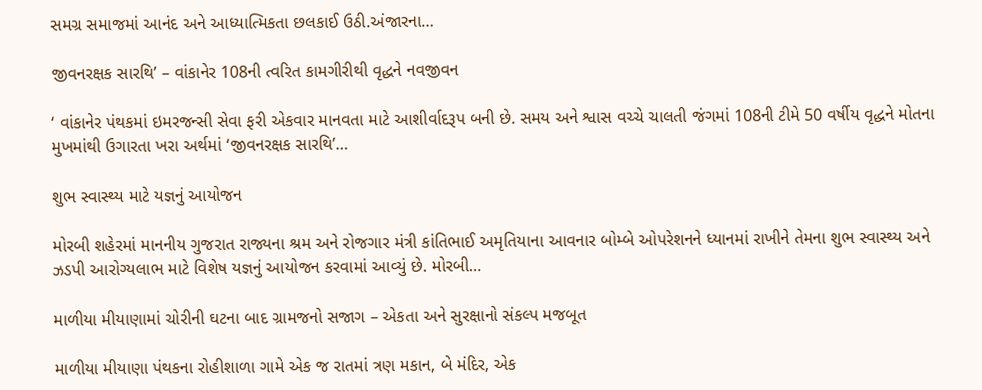સમગ્ર સમાજમાં આનંદ અને આધ્યાત્મિકતા છલકાઈ ઉઠી.અંજારના…

જીવનરક્ષક સારથિ’ – વાંકાનેર 108ની ત્વરિત કામગીરીથી વૃદ્ધને નવજીવન

‘ વાંકાનેર પંથકમાં ઇમરજન્સી સેવા ફરી એકવાર માનવતા માટે આશીર્વાદરૂપ બની છે. સમય અને શ્વાસ વચ્ચે ચાલતી જંગમાં 108ની ટીમે 50 વર્ષીય વૃદ્ધને મોતના મુખમાંથી ઉગારતા ખરા અર્થમાં ‘જીવનરક્ષક સારથિ’…

શુભ સ્વાસ્થ્ય માટે યજ્ઞનું આયોજન

મોરબી શહેરમાં માનનીય ગુજરાત રાજ્યના શ્રમ અને રોજગાર મંત્રી કાંતિભાઈ અમૃતિયાના આવનાર બોમ્બે ઓપરેશનને ધ્યાનમાં રાખીને તેમના શુભ સ્વાસ્થ્ય અને ઝડપી આરોગ્યલાભ માટે વિશેષ યજ્ઞનું આયોજન કરવામાં આવ્યું છે. મોરબી…

માળીયા મીયાણામાં ચોરીની ઘટના બાદ ગ્રામજનો સજાગ – એકતા અને સુરક્ષાનો સંકલ્પ મજબૂત

માળીયા મીયાણા પંથકના રોહીશાળા ગામે એક જ રાતમાં ત્રણ મકાન, બે મંદિર, એક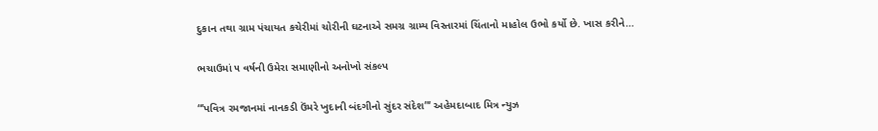દુકાન તથા ગ્રામ પંચાયત કચેરીમાં ચોરીની ઘટનાએ સમગ્ર ગ્રામ્ય વિસ્તારમાં ચિંતાનો માહોલ ઉભો કર્યો છે. ખાસ કરીને…

ભચાઉમાં ૫ વર્ષની ઉમેરા સમાણીનો અનોખો સંકલ્પ

“‘પવિત્ર રમજાનમાં નાનકડી ઉંમરે ખુદાની બંદગીનો સુંદર સંદેશ”‘ અહેમદાબાદ મિત્ર ન્યુઝ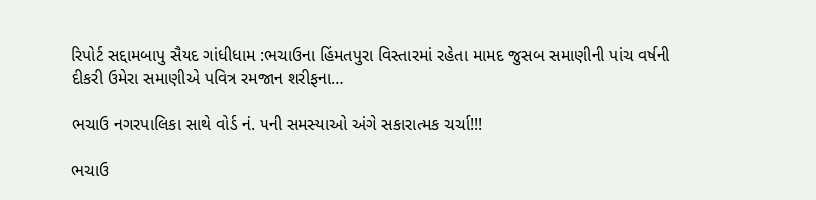રિપોર્ટ સદ્દામબાપુ સૈયદ ગાંધીધામ :ભચાઉના હિંમતપુરા વિસ્તારમાં રહેતા મામદ જુસબ સમાણીની પાંચ વર્ષની દીકરી ઉમેરા સમાણીએ પવિત્ર રમજાન શરીફના…

ભચાઉ નગરપાલિકા સાથે વોર્ડ નં. ૫ની સમસ્યાઓ અંગે સકારાત્મક ચર્ચા!!!

ભચાઉ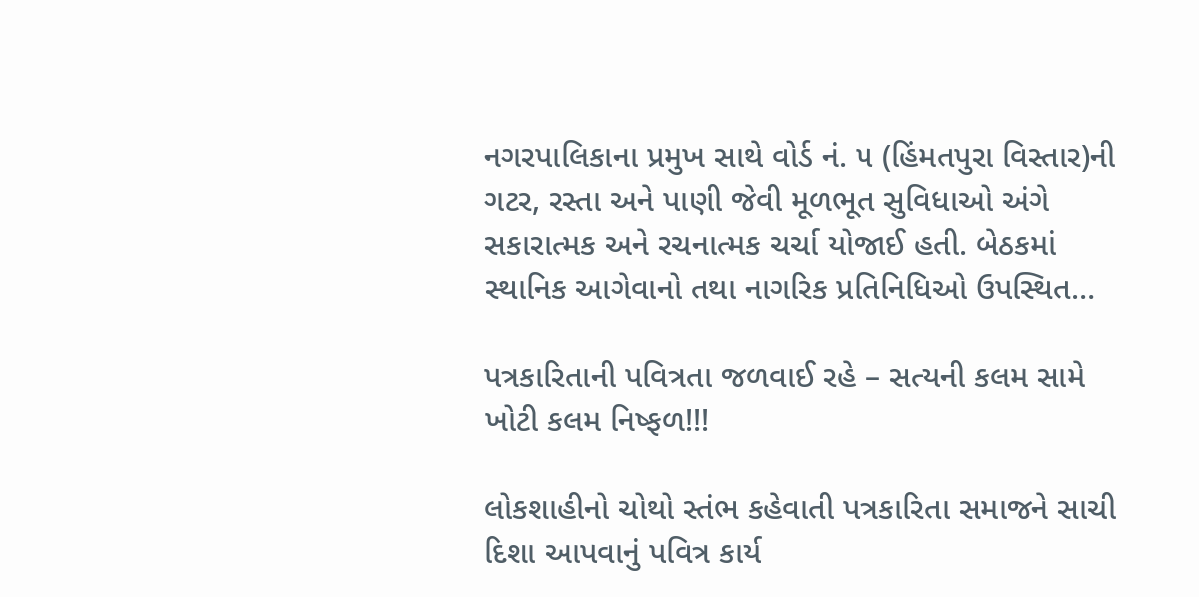નગરપાલિકાના પ્રમુખ સાથે વોર્ડ નં. ૫ (હિંમતપુરા વિસ્તાર)ની ગટર, રસ્તા અને પાણી જેવી મૂળભૂત સુવિધાઓ અંગે સકારાત્મક અને રચનાત્મક ચર્ચા યોજાઈ હતી. બેઠકમાં સ્થાનિક આગેવાનો તથા નાગરિક પ્રતિનિધિઓ ઉપસ્થિત…

પત્રકારિતાની પવિત્રતા જળવાઈ રહે – સત્યની કલમ સામે ખોટી કલમ નિષ્ફળ!!!

લોકશાહીનો ચોથો સ્તંભ કહેવાતી પત્રકારિતા સમાજને સાચી દિશા આપવાનું પવિત્ર કાર્ય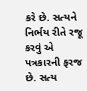કરે છે. સત્યને નિર્ભય રીતે રજૂ કરવું એ પત્રકારની ફરજ છે. સત્ય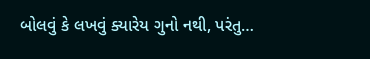બોલવું કે લખવું ક્યારેય ગુનો નથી, પરંતુ…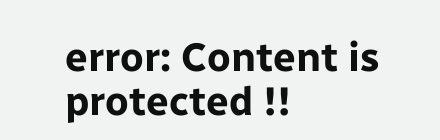error: Content is protected !!